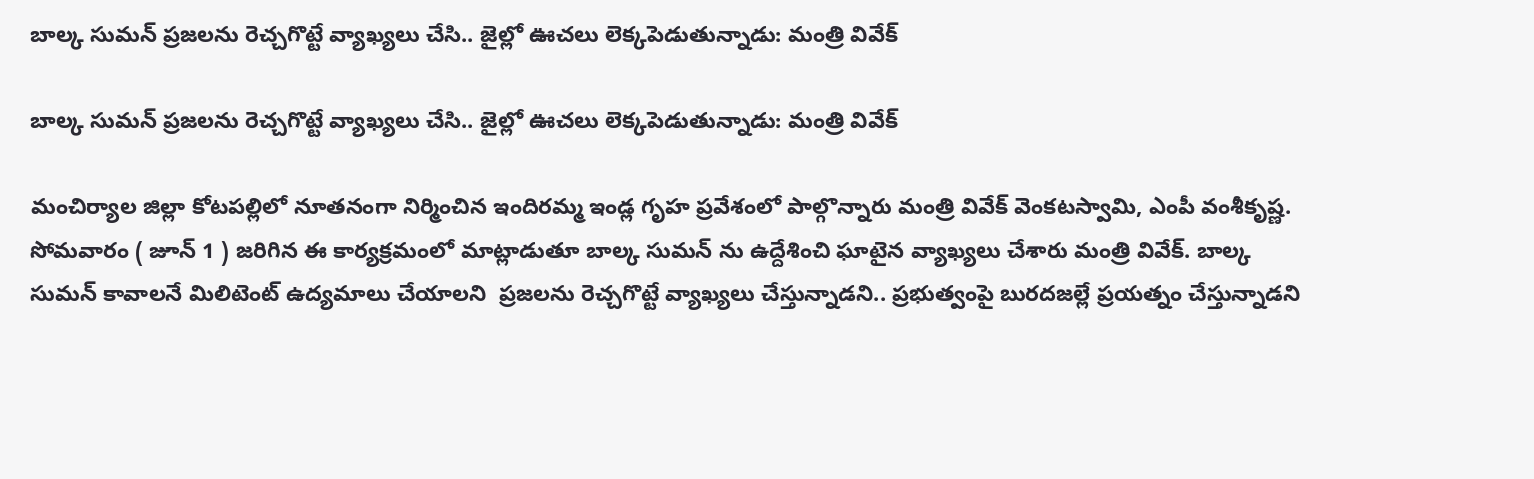బాల్క సుమన్ ప్రజలను రెచ్చగొట్టే వ్యాఖ్యలు చేసి.. జైల్లో ఊచలు లెక్కపెడుతున్నాడు: మంత్రి వివేక్

బాల్క సుమన్ ప్రజలను రెచ్చగొట్టే వ్యాఖ్యలు చేసి.. జైల్లో ఊచలు లెక్కపెడుతున్నాడు: మంత్రి వివేక్

మంచిర్యాల జిల్లా కోటపల్లిలో నూతనంగా నిర్మించిన ఇందిరమ్మ ఇండ్ల గృహ ప్రవేశంలో పాల్గొన్నారు మంత్రి వివేక్ వెంకటస్వామి, ఎంపీ వంశీకృష్ణ. సోమవారం ( జూన్ 1 ) జరిగిన ఈ కార్యక్రమంలో మాట్లాడుతూ బాల్క సుమన్ ను ఉద్దేశించి ఘాటైన వ్యాఖ్యలు చేశారు మంత్రి వివేక్. బాల్క సుమన్ కావాలనే మిలిటెంట్ ఉద్యమాలు చేయాలని  ప్రజలను రెచ్చగొట్టే వ్యాఖ్యలు చేస్తున్నాడని.. ప్రభుత్వంపై బురదజల్లే ప్రయత్నం చేస్తున్నాడని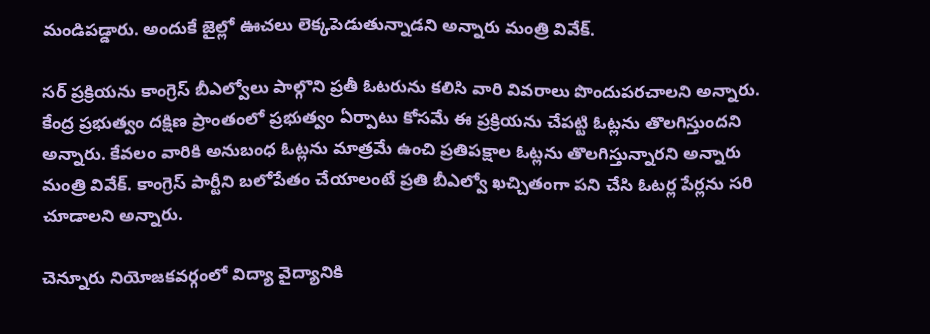మండిపడ్డారు. అందుకే జైల్లో ఊచలు లెక్కపెడుతున్నాడని అన్నారు మంత్రి వివేక్.

సర్ ప్రక్రియను కాంగ్రెస్ బీఎల్వోలు పాల్గొని ప్రతీ ఓటరును కలిసి వారి వివరాలు పొందుపరచాలని అన్నారు. కేంద్ర ప్రభుత్వం దక్షిణ ప్రాంతంలో ప్రభుత్వం ఏర్పాటు కోసమే ఈ ప్రక్రియను చేపట్టి ఓట్లను తొలగిస్తుందని అన్నారు. కేవలం వారికి అనుబంధ ఓట్లను మాత్రమే ఉంచి ప్రతిపక్షాల ఓట్లను తొలగిస్తున్నారని అన్నారు మంత్రి వివేక్. కాంగ్రెస్ పార్టీని బలోపేతం చేయాలంటే ప్రతి బీఎల్వో ఖచ్చితంగా పని చేసి ఓటర్ల పేర్లను సరి చూడాలని అన్నారు.

చెన్నూరు నియోజకవర్గంలో విద్యా వైద్యానికి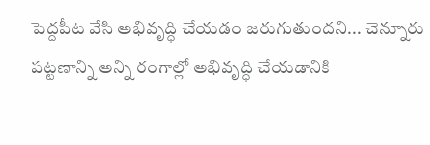పెద్దపీట వేసి అభివృద్ధి చేయడం జరుగుతుందని... చెన్నూరు పట్టణాన్ని అన్ని రంగాల్లో అభివృద్ధి చేయడానికి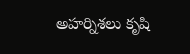అహర్నిశలు కృషి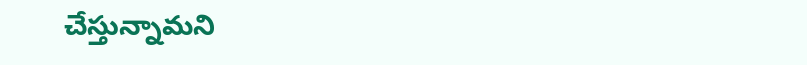చేస్తున్నామని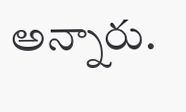అన్నారు.